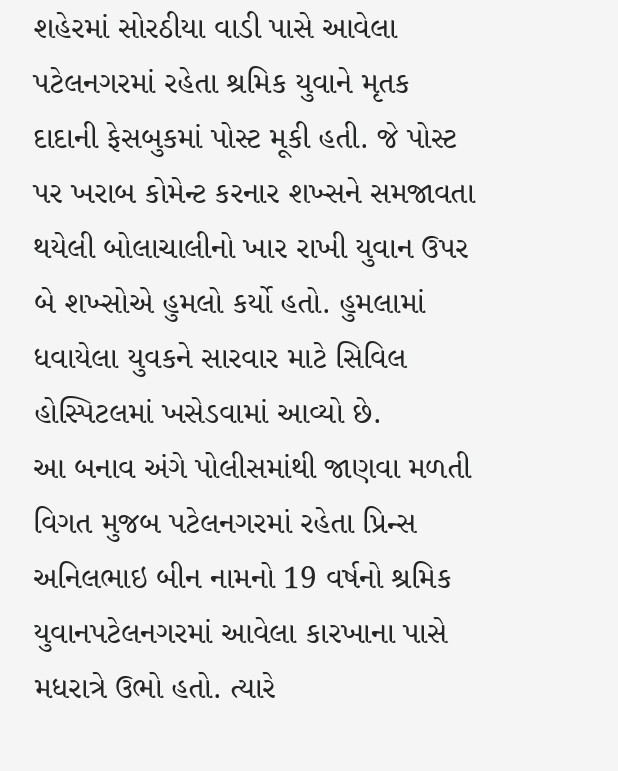શહેરમાં સોરઠીયા વાડી પાસે આવેલા પટેલનગરમાં રહેતા શ્રમિક યુવાને મૃતક દાદાની ફેસબુકમાં પોસ્ટ મૂકી હતી. જે પોસ્ટ પર ખરાબ કોમેન્ટ કરનાર શખ્સને સમજાવતા થયેલી બોલાચાલીનો ખાર રાખી યુવાન ઉપર બે શખ્સોએ હુમલો કર્યો હતો. હુમલામાં ધવાયેલા યુવકને સારવાર માટે સિવિલ હોસ્પિટલમાં ખસેડવામાં આવ્યો છે.
આ બનાવ અંગે પોલીસમાંથી જાણવા મળતી વિગત મુજબ પટેલનગરમાં રહેતા પ્રિન્સ અનિલભાઇ બીન નામનો 19 વર્ષનો શ્રમિક યુવાનપટેલનગરમાં આવેલા કારખાના પાસે મધરાત્રે ઉભો હતો. ત્યારે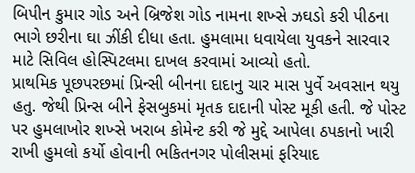બિપીન કુમાર ગોડ અને બ્રિજેશ ગોડ નામના શખ્સે ઝઘડો કરી પીઠના ભાગે છરીના ઘા ઝીંકી દીધા હતા. હુમલામા ધવાયેલા યુવકને સારવાર માટે સિવિલ હોસ્પિટલમા દાખલ કરવામાં આવ્યો હતો.
પ્રાથમિક પૂછપરછમાં પ્રિન્સી બીનના દાદાનુ ચાર માસ પુર્વે અવસાન થયુ હતુ. જેથી પ્રિન્સ બીને ફેસબુકમાં મૃતક દાદાની પોસ્ટ મૂકી હતી. જે પોસ્ટ પર હુમલાખોર શખ્સે ખરાબ કોમેન્ટ કરી જે મુદ્દે આપેલા ઠપકાનો ખારી રાખી હુમલો કર્યો હોવાની ભકિતનગર પોલીસમાં ફરિયાદ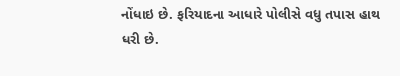નોંધાઇ છે. ફરિયાદના આધારે પોલીસે વધુ તપાસ હાથ ધરી છે.